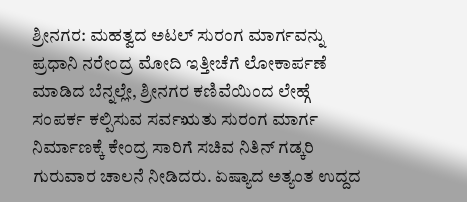ಶ್ರೀನಗರ: ಮಹತ್ವದ ಅಟಲ್ ಸುರಂಗ ಮಾರ್ಗವನ್ನು ಪ್ರಧಾನಿ ನರೇಂದ್ರ ಮೋದಿ ಇತ್ತೀಚೆಗೆ ಲೋಕಾರ್ಪಣೆ ಮಾಡಿದ ಬೆನ್ನಲ್ಲೇ, ಶ್ರೀನಗರ ಕಣಿವೆಯಿಂದ ಲೇಹ್ಗೆ ಸಂಪರ್ಕ ಕಲ್ಪಿಸುವ ಸರ್ವಋತು ಸುರಂಗ ಮಾರ್ಗ ನಿರ್ಮಾಣಕ್ಕೆ ಕೇಂದ್ರ ಸಾರಿಗೆ ಸಚಿವ ನಿತಿನ್ ಗಡ್ಕರಿ ಗುರುವಾರ ಚಾಲನೆ ನೀಡಿದರು. ಏಷ್ಯಾದ ಅತ್ಯಂತ ಉದ್ದದ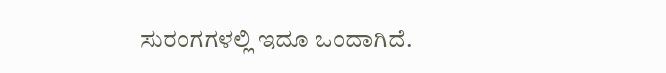ಸುರಂಗಗಳಲ್ಲಿ ಇದೂ ಒಂದಾಗಿದೆ.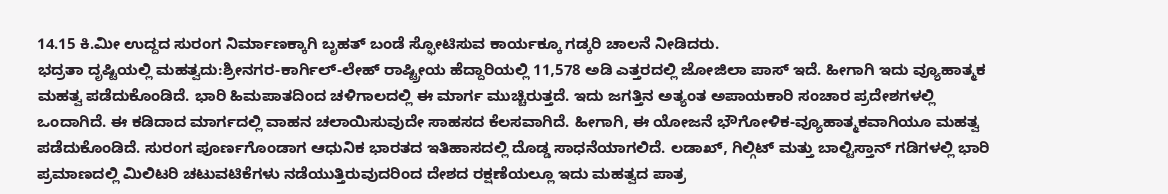14.15 ಕಿ.ಮೀ ಉದ್ದದ ಸುರಂಗ ನಿರ್ಮಾಣಕ್ಕಾಗಿ ಬೃಹತ್ ಬಂಡೆ ಸ್ಫೋಟಿಸುವ ಕಾರ್ಯಕ್ಕೂ ಗಡ್ಕರಿ ಚಾಲನೆ ನೀಡಿದರು.
ಭದ್ರತಾ ದೃಷ್ಟಿಯಲ್ಲಿ ಮಹತ್ವದು:ಶ್ರೀನಗರ-ಕಾರ್ಗಿಲ್-ಲೇಹ್ ರಾಷ್ಟ್ರೀಯ ಹೆದ್ದಾರಿಯಲ್ಲಿ 11,578 ಅಡಿ ಎತ್ತರದಲ್ಲಿ ಜೋಜಿಲಾ ಪಾಸ್ ಇದೆ. ಹೀಗಾಗಿ ಇದು ವ್ಯೂಹಾತ್ಮಕ ಮಹತ್ವ ಪಡೆದುಕೊಂಡಿದೆ. ಭಾರಿ ಹಿಮಪಾತದಿಂದ ಚಳಿಗಾಲದಲ್ಲಿ ಈ ಮಾರ್ಗ ಮುಚ್ಚಿರುತ್ತದೆ. ಇದು ಜಗತ್ತಿನ ಅತ್ಯಂತ ಅಪಾಯಕಾರಿ ಸಂಚಾರ ಪ್ರದೇಶಗಳಲ್ಲಿ ಒಂದಾಗಿದೆ. ಈ ಕಡಿದಾದ ಮಾರ್ಗದಲ್ಲಿ ವಾಹನ ಚಲಾಯಿಸುವುದೇ ಸಾಹಸದ ಕೆಲಸವಾಗಿದೆ. ಹೀಗಾಗಿ, ಈ ಯೋಜನೆ ಭೌಗೋಳಿಕ-ವ್ಯೂಹಾತ್ಮಕವಾಗಿಯೂ ಮಹತ್ವ ಪಡೆದುಕೊಂಡಿದೆ. ಸುರಂಗ ಪೂರ್ಣಗೊಂಡಾಗ ಆಧುನಿಕ ಭಾರತದ ಇತಿಹಾಸದಲ್ಲಿ ದೊಡ್ಡ ಸಾಧನೆಯಾಗಲಿದೆ. ಲಡಾಖ್, ಗಿಲ್ಗಿಟ್ ಮತ್ತು ಬಾಲ್ಟಿಸ್ತಾನ್ ಗಡಿಗಳಲ್ಲಿ ಭಾರಿ ಪ್ರಮಾಣದಲ್ಲಿ ಮಿಲಿಟರಿ ಚಟುವಟಿಕೆಗಳು ನಡೆಯುತ್ತಿರುವುದರಿಂದ ದೇಶದ ರಕ್ಷಣೆಯಲ್ಲೂ ಇದು ಮಹತ್ವದ ಪಾತ್ರ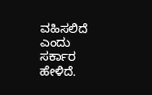ವಹಿಸಲಿದೆ ಎಂದು ಸರ್ಕಾರ ಹೇಳಿದೆ.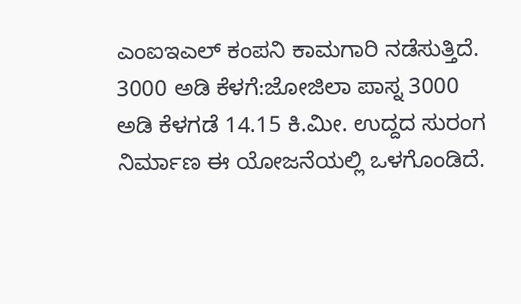ಎಂಐಇಎಲ್ ಕಂಪನಿ ಕಾಮಗಾರಿ ನಡೆಸುತ್ತಿದೆ.
3000 ಅಡಿ ಕೆಳಗೆ:ಜೋಜಿಲಾ ಪಾಸ್ನ 3000 ಅಡಿ ಕೆಳಗಡೆ 14.15 ಕಿ.ಮೀ. ಉದ್ದದ ಸುರಂಗ ನಿರ್ಮಾಣ ಈ ಯೋಜನೆಯಲ್ಲಿ ಒಳಗೊಂಡಿದೆ.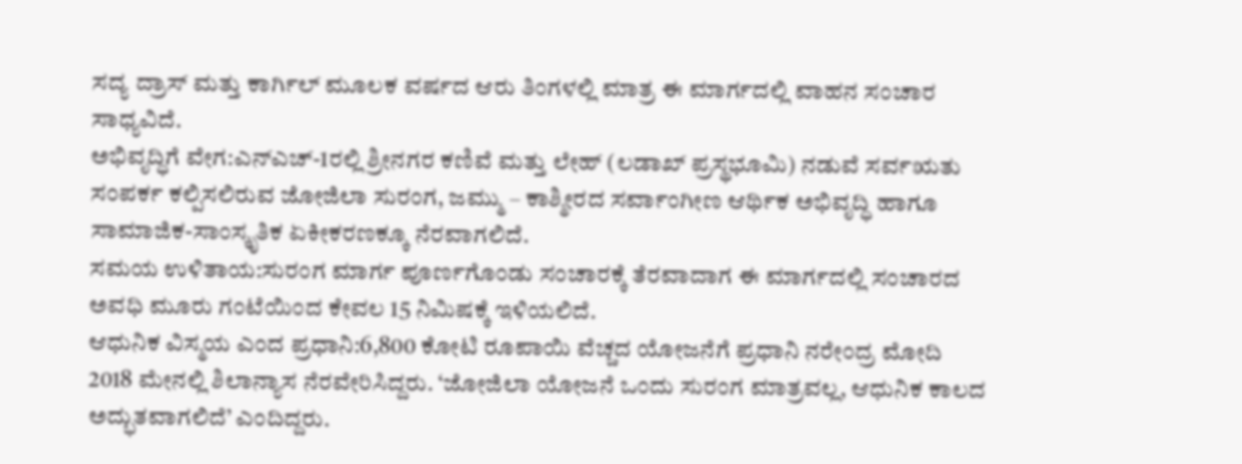ಸದ್ಯ ದ್ರಾಸ್ ಮತ್ತು ಕಾರ್ಗಿಲ್ ಮೂಲಕ ವರ್ಷದ ಆರು ತಿಂಗಳಲ್ಲಿ ಮಾತ್ರ ಈ ಮಾರ್ಗದಲ್ಲಿ ವಾಹನ ಸಂಚಾರ ಸಾಧ್ಯವಿದೆ.
ಅಭಿವೃದ್ಧಿಗೆ ವೇಗ:ಎನ್ಎಚ್-1ರಲ್ಲಿ ಶ್ರೀನಗರ ಕಣಿವೆ ಮತ್ತು ಲೇಹ್ (ಲಡಾಖ್ ಪ್ರಸ್ಥಭೂಮಿ) ನಡುವೆ ಸರ್ವಋತು ಸಂಪರ್ಕ ಕಲ್ಪಿಸಲಿರುವ ಜೋಜಿಲಾ ಸುರಂಗ, ಜಮ್ಮು – ಕಾಶ್ಮೀರದ ಸರ್ವಾಂಗೀಣ ಆರ್ಥಿಕ ಅಭಿವೃದ್ಧಿ ಹಾಗೂ ಸಾಮಾಜಿಕ-ಸಾಂಸ್ಕೃತಿಕ ಏಕೀಕರಣಕ್ಕೂ ನೆರವಾಗಲಿದೆ.
ಸಮಯ ಉಳಿತಾಯ:ಸುರಂಗ ಮಾರ್ಗ ಪೂರ್ಣಗೊಂಡು ಸಂಚಾರಕ್ಕೆ ತೆರವಾದಾಗ ಈ ಮಾರ್ಗದಲ್ಲಿ ಸಂಚಾರದ ಅವಧಿ ಮೂರು ಗಂಟೆಯಿಂದ ಕೇವಲ 15 ನಿಮಿಷಕ್ಕೆ ಇಳಿಯಲಿದೆ.
ಆಧುನಿಕ ವಿಸ್ಮಯ ಎಂದ ಪ್ರಧಾನಿ:6,800 ಕೋಟಿ ರೂಪಾಯಿ ವೆಚ್ಚದ ಯೋಜನೆಗೆ ಪ್ರಧಾನಿ ನರೇಂದ್ರ ಮೋದಿ 2018 ಮೇನಲ್ಲಿ ಶಿಲಾನ್ಯಾಸ ನೆರವೇರಿಸಿದ್ದರು. ‘ಜೋಜಿಲಾ ಯೋಜನೆ ಒಂದು ಸುರಂಗ ಮಾತ್ರವಲ್ಲ, ಆಧುನಿಕ ಕಾಲದ ಅದ್ಭುತವಾಗಲಿದೆ’ ಎಂದಿದ್ದರು.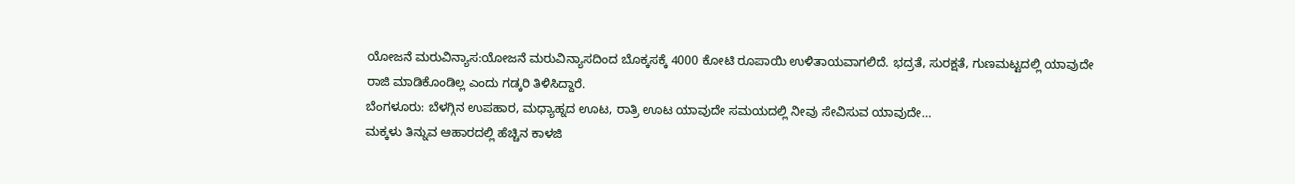ಯೋಜನೆ ಮರುವಿನ್ಯಾಸ:ಯೋಜನೆ ಮರುವಿನ್ಯಾಸದಿಂದ ಬೊಕ್ಕಸಕ್ಕೆ 4000 ಕೋಟಿ ರೂಪಾಯಿ ಉಳಿತಾಯವಾಗಲಿದೆ. ಭದ್ರತೆ, ಸುರಕ್ಷತೆ, ಗುಣಮಟ್ಟದಲ್ಲಿ ಯಾವುದೇ ರಾಜಿ ಮಾಡಿಕೊಂಡಿಲ್ಲ ಎಂದು ಗಡ್ಕರಿ ತಿಳಿಸಿದ್ದಾರೆ.
ಬೆಂಗಳೂರು: ಬೆಳಗ್ಗಿನ ಉಪಹಾರ, ಮಧ್ಯಾಹ್ನದ ಊಟ, ರಾತ್ರಿ ಊಟ ಯಾವುದೇ ಸಮಯದಲ್ಲಿ ನೀವು ಸೇವಿಸುವ ಯಾವುದೇ…
ಮಕ್ಕಳು ತಿನ್ನುವ ಆಹಾರದಲ್ಲಿ ಹೆಚ್ಚಿನ ಕಾಳಜಿ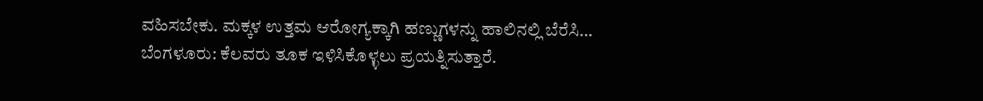ವಹಿಸಬೇಕು. ಮಕ್ಕಳ ಉತ್ತಮ ಆರೋಗ್ಯಕ್ಕಾಗಿ ಹಣ್ಣುಗಳನ್ನು ಹಾಲಿನಲ್ಲಿ ಬೆರೆಸಿ…
ಬೆಂಗಳೂರು: ಕೆಲವರು ತೂಕ ಇಳಿಸಿಕೊಳ್ಳಲು ಪ್ರಯತ್ನಿಸುತ್ತಾರೆ.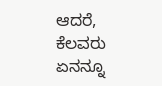ಆದರೆ, ಕೆಲವರು ಏನನ್ನೂ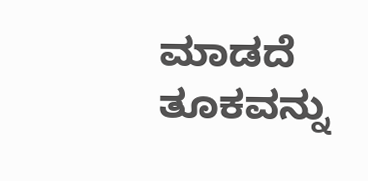ಮಾಡದೆ ತೂಕವನ್ನು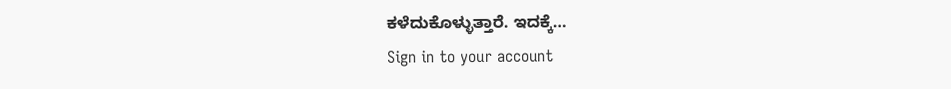ಕಳೆದುಕೊಳ್ಳುತ್ತಾರೆ. ಇದಕ್ಕೆ…
Sign in to your account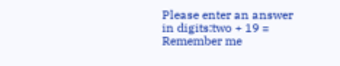Please enter an answer in digits:two + 19 =
Remember me